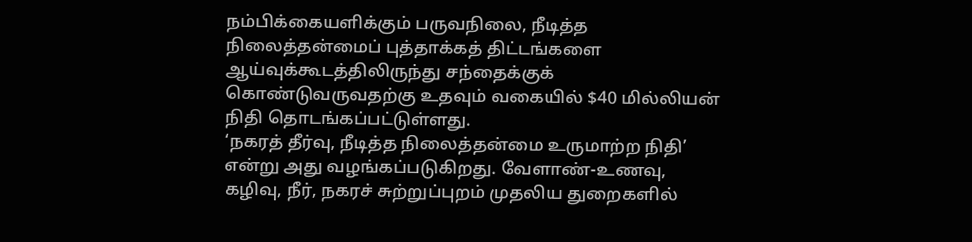நம்பிக்கையளிக்கும் பருவநிலை, நீடித்த நிலைத்தன்மைப் புத்தாக்கத் திட்டங்களை ஆய்வுக்கூடத்திலிருந்து சந்தைக்குக் கொண்டுவருவதற்கு உதவும் வகையில் $40 மில்லியன் நிதி தொடங்கப்பட்டுள்ளது.
‘நகரத் தீர்வு, நீடித்த நிலைத்தன்மை உருமாற்ற நிதி’ என்று அது வழங்கப்படுகிறது. வேளாண்-உணவு, கழிவு, நீர், நகரச் சுற்றுப்புறம் முதலிய துறைகளில்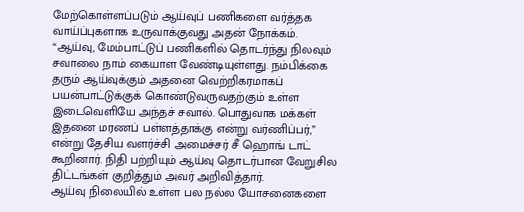மேற்கொள்ளப்படும் ஆய்வுப் பணிகளை வர்த்தக வாய்ப்புகளாக உருவாக்குவது அதன் நோக்கம்.
“ஆய்வு, மேம்பாட்டுப் பணிகளில் தொடர்ந்து நிலவும் சவாலை நாம் கையாள வேண்டியுள்ளது. நம்பிக்கை தரும் ஆய்வுக்கும் அதனை வெற்றிகரமாகப் பயன்பாட்டுக்குக் கொண்டுவருவதற்கும் உள்ள இடைவெளியே அந்தச் சவால். பொதுவாக மக்கள் இதனை மரணப் பள்ளத்தாக்கு என்று வர்ணிப்பர்,” என்று தேசிய வளர்ச்சி அமைச்சர் சீ ஹொங் டாட் கூறினார். நிதி பற்றியும் ஆய்வு தொடர்பான வேறுசில திட்டங்கள் குறித்தும் அவர் அறிவித்தார்.
ஆய்வு நிலையில் உள்ள பல நல்ல யோசனைகளை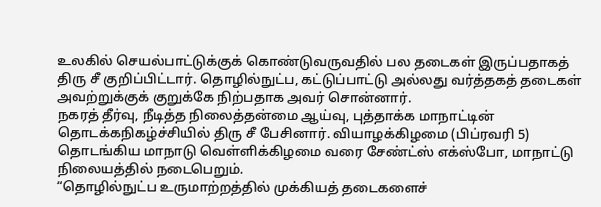உலகில் செயல்பாட்டுக்குக் கொண்டுவருவதில் பல தடைகள் இருப்பதாகத் திரு சீ குறிப்பிட்டார். தொழில்நுட்ப, கட்டுப்பாட்டு அல்லது வர்த்தகத் தடைகள் அவற்றுக்குக் குறுக்கே நிற்பதாக அவர் சொன்னார்.
நகரத் தீர்வு, நீடித்த நிலைத்தன்மை ஆய்வு, புத்தாக்க மாநாட்டின் தொடக்கநிகழ்ச்சியில் திரு சீ பேசினார். வியாழக்கிழமை (பிப்ரவரி 5) தொடங்கிய மாநாடு வெள்ளிக்கிழமை வரை சேண்ட்ஸ் எக்ஸ்போ, மாநாட்டு நிலையத்தில் நடைபெறும்.
“தொழில்நுட்ப உருமாற்றத்தில் முக்கியத் தடைகளைச்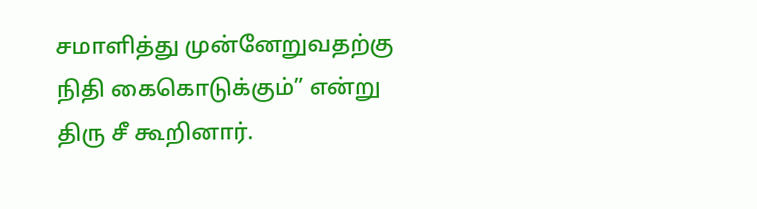சமாளித்து முன்னேறுவதற்கு நிதி கைகொடுக்கும்” என்று திரு சீ கூறினார்.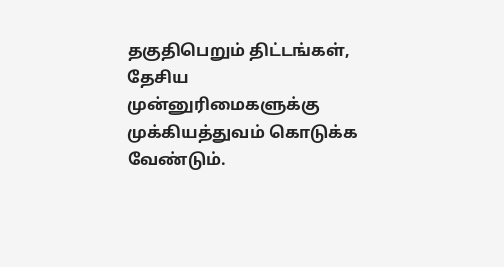தகுதிபெறும் திட்டங்கள், தேசிய முன்னுரிமைகளுக்கு முக்கியத்துவம் கொடுக்க வேண்டும்.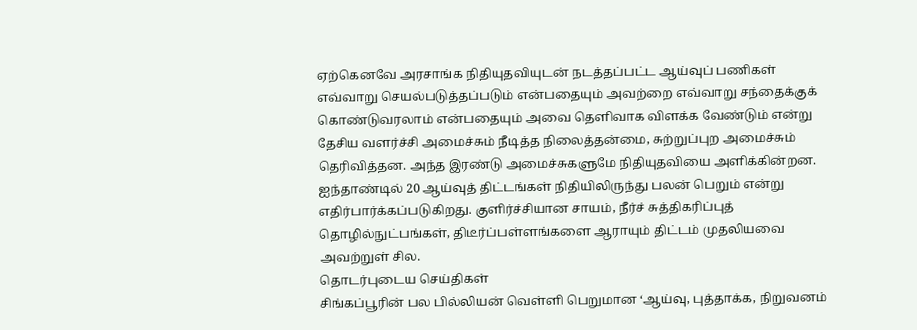ஏற்கெனவே அரசாங்க நிதியுதவியுடன் நடத்தப்பட்ட ஆய்வுப் பணிகள் எவ்வாறு செயல்படுத்தப்படும் என்பதையும் அவற்றை எவ்வாறு சந்தைக்குக் கொண்டுவரலாம் என்பதையும் அவை தெளிவாக விளக்க வேண்டும் என்று தேசிய வளர்ச்சி அமைச்சும் நீடித்த நிலைத்தன்மை, சுற்றுப்புற அமைச்சும் தெரிவித்தன. அந்த இரண்டு அமைச்சுகளுமே நிதியுதவியை அளிக்கின்றன.
ஐந்தாண்டில் 20 ஆய்வுத் திட்டங்கள் நிதியிலிருந்து பலன் பெறும் என்று எதிர்பார்க்கப்படுகிறது. குளிர்ச்சியான சாயம், நீர்ச் சுத்திகரிப்புத் தொழில்நுட்பங்கள், திடீர்ப்பள்ளங்களை ஆராயும் திட்டம் முதலியவை அவற்றுள் சில.
தொடர்புடைய செய்திகள்
சிங்கப்பூரின் பல பில்லியன் வெள்ளி பெறுமான ‘ஆய்வு, புத்தாக்க, நிறுவனம்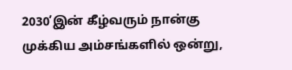2030’இன் கீழ்வரும் நான்கு முக்கிய அம்சங்களில் ஒன்று,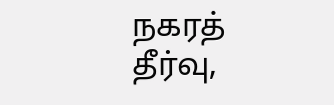நகரத் தீர்வு,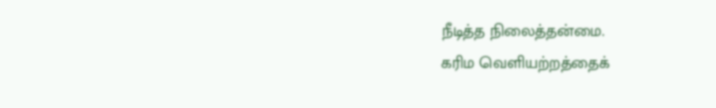நீடித்த நிலைத்தன்மை.
கரிம வெளியற்றத்தைக்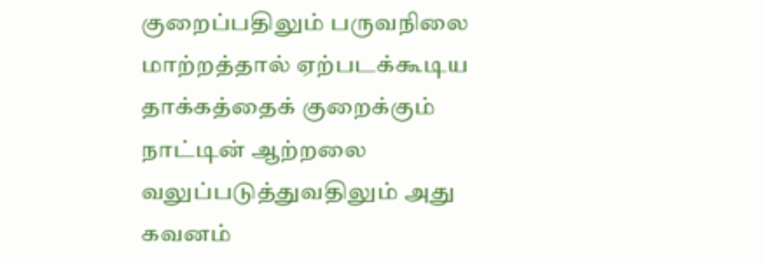குறைப்பதிலும் பருவநிலை மாற்றத்தால் ஏற்படக்கூடிய தாக்கத்தைக் குறைக்கும் நாட்டின் ஆற்றலை வலுப்படுத்துவதிலும் அது கவனம்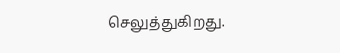செலுத்துகிறது.